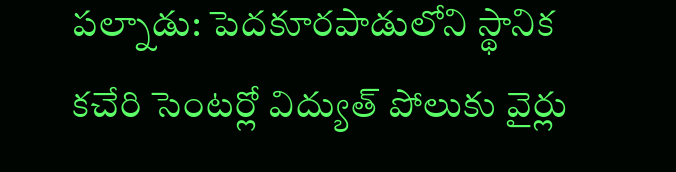పల్నాడు: పెదకూరపాడులోని స్థానిక కచేరి సెంటర్లో విద్యుత్ పోలుకు వైర్లు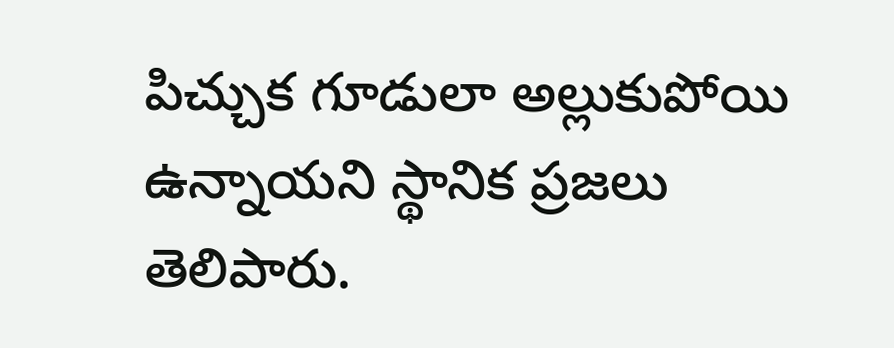పిచ్చుక గూడులా అల్లుకుపోయి ఉన్నాయని స్థానిక ప్రజలు తెలిపారు.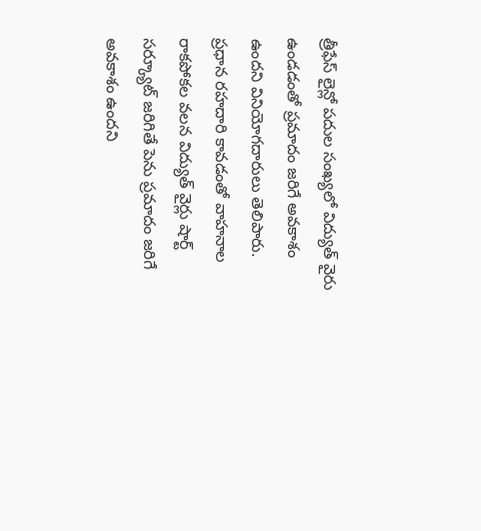త్రీఫేస్ లైన్లో పదుల సంఖ్యలో విద్యుత్ వైరు ఉండడంతో ప్రమాదం జరిగే అవకాశం ఉందని వినియోగదారులు తెలిపారు. ప్రధాన రహదారి కావడంతో వాహనాల రాకపోకల వలన విద్యుత్ వైర్లు షార్ట్ సర్క్యూట్ జరిగితే పెను ప్రమాదం జరిగే అవకాశం ఉందని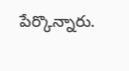పేర్కొన్నారు.